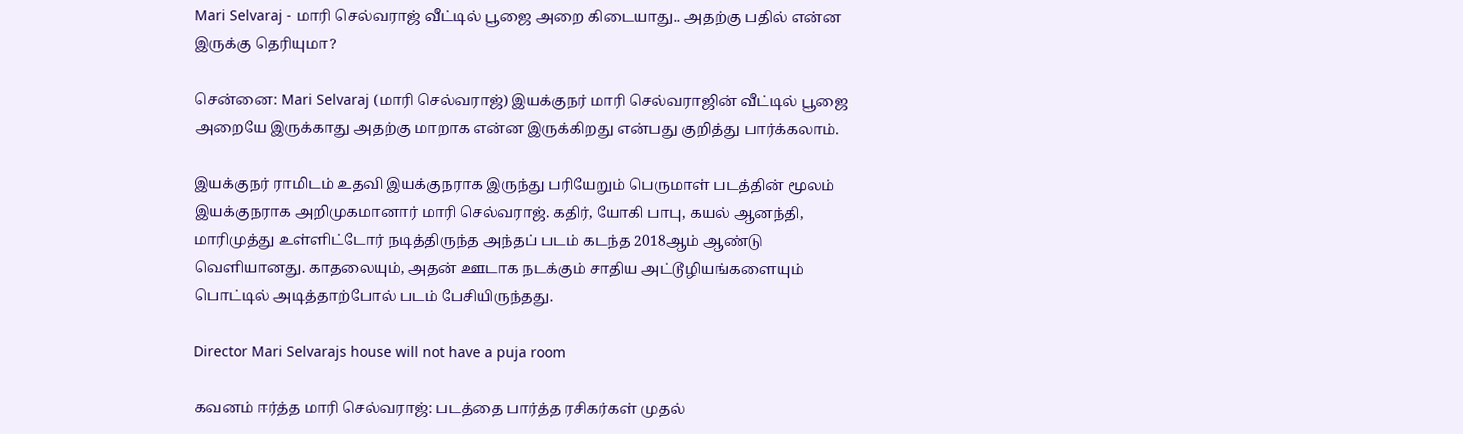Mari Selvaraj - மாரி செல்வராஜ் வீட்டில் பூஜை அறை கிடையாது.. அதற்கு பதில் என்ன இருக்கு தெரியுமா?

சென்னை: Mari Selvaraj (மாரி செல்வராஜ்) இயக்குநர் மாரி செல்வராஜின் வீட்டில் பூஜை அறையே இருக்காது அதற்கு மாறாக என்ன இருக்கிறது என்பது குறித்து பார்க்கலாம்.

இயக்குநர் ராமிடம் உதவி இயக்குநராக இருந்து பரியேறும் பெருமாள் படத்தின் மூலம் இயக்குநராக அறிமுகமானார் மாரி செல்வராஜ். கதிர், யோகி பாபு, கயல் ஆனந்தி, மாரிமுத்து உள்ளிட்டோர் நடித்திருந்த அந்தப் படம் கடந்த 2018ஆம் ஆண்டு வெளியானது. காதலையும், அதன் ஊடாக நடக்கும் சாதிய அட்டூழியங்களையும் பொட்டில் அடித்தாற்போல் படம் பேசியிருந்தது.

Director Mari Selvarajs house will not have a puja room

கவனம் ஈர்த்த மாரி செல்வராஜ்: படத்தை பார்த்த ரசிகர்கள் முதல்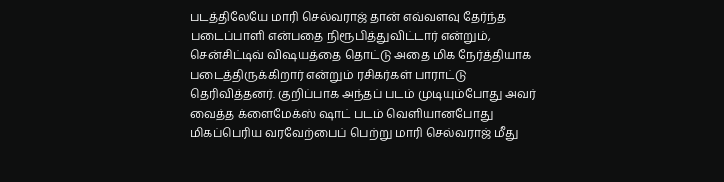படத்திலேயே மாரி செல்வராஜ் தான் எவ்வளவு தேர்ந்த படைப்பாளி என்பதை நிரூபித்துவிட்டார் என்றும், சென்சிட்டிவ் விஷயத்தை தொட்டு அதை மிக நேர்த்தியாக படைத்திருக்கிறார் என்றும் ரசிகர்கள் பாராட்டு தெரிவித்தனர். குறிப்பாக அந்தப் படம் முடியும்போது அவர் வைத்த க்ளைமேக்ஸ் ஷாட் படம் வெளியானபோது மிகப்பெரிய வரவேற்பைப் பெற்று மாரி செல்வராஜ் மீது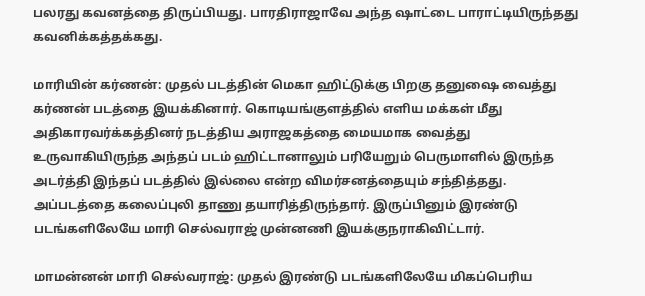பலரது கவனத்தை திருப்பியது. பாரதிராஜாவே அந்த ஷாட்டை பாராட்டியிருந்தது கவனிக்கத்தக்கது.

மாரியின் கர்ணன்: முதல் படத்தின் மெகா ஹிட்டுக்கு பிறகு தனுஷை வைத்து கர்ணன் படத்தை இயக்கினார். கொடியங்குளத்தில் எளிய மக்கள் மீது அதிகாரவர்க்கத்தினர் நடத்திய அராஜகத்தை மையமாக வைத்து உருவாகியிருந்த அந்தப் படம் ஹிட்டானாலும் பரியேறும் பெருமாளில் இருந்த அடர்த்தி இந்தப் படத்தில் இல்லை என்ற விமர்சனத்தையும் சந்தித்தது. அப்படத்தை கலைப்புலி தாணு தயாரித்திருந்தார். இருப்பினும் இரண்டு படங்களிலேயே மாரி செல்வராஜ் முன்னணி இயக்குநராகிவிட்டார்.

மாமன்னன் மாரி செல்வராஜ்: முதல் இரண்டு படங்களிலேயே மிகப்பெரிய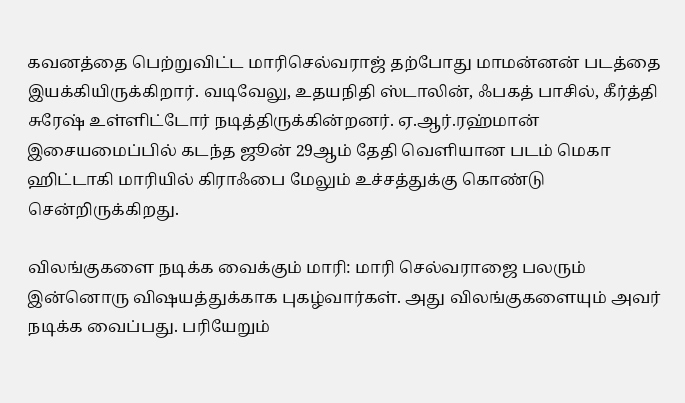கவனத்தை பெற்றுவிட்ட மாரிசெல்வராஜ் தற்போது மாமன்னன் படத்தை இயக்கியிருக்கிறார். வடிவேலு, உதயநிதி ஸ்டாலின், ஃபகத் பாசில், கீர்த்தி சுரேஷ் உள்ளிட்டோர் நடித்திருக்கின்றனர். ஏ.ஆர்.ரஹ்மான் இசையமைப்பில் கடந்த ஜூன் 29ஆம் தேதி வெளியான படம் மெகா ஹிட்டாகி மாரியில் கிராஃபை மேலும் உச்சத்துக்கு கொண்டு சென்றிருக்கிறது.

விலங்குகளை நடிக்க வைக்கும் மாரி: மாரி செல்வராஜை பலரும் இன்னொரு விஷயத்துக்காக புகழ்வார்கள். அது விலங்குகளையும் அவர் நடிக்க வைப்பது. பரியேறும்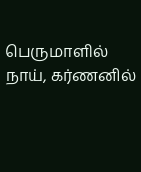பெருமாளில் நாய், கர்ணனில்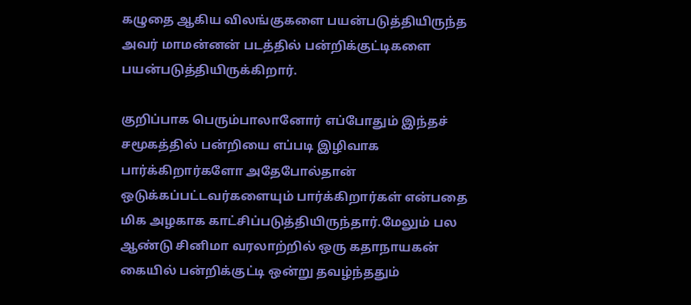கழுதை ஆகிய விலங்குகளை பயன்படுத்தியிருந்த அவர் மாமன்னன் படத்தில் பன்றிக்குட்டிகளை பயன்படுத்தியிருக்கிறார்.

குறிப்பாக பெரும்பாலானோர் எப்போதும் இந்தச் சமூகத்தில் பன்றியை எப்படி இழிவாக பார்க்கிறார்களோ அதேபோல்தான் ஒடுக்கப்பட்டவர்களையும் பார்க்கிறார்கள் என்பதை மிக அழகாக காட்சிப்படுத்தியிருந்தார்.மேலும் பல ஆண்டு சினிமா வரலாற்றில் ஒரு கதாநாயகன் கையில் பன்றிக்குட்டி ஒன்று தவழ்ந்ததும்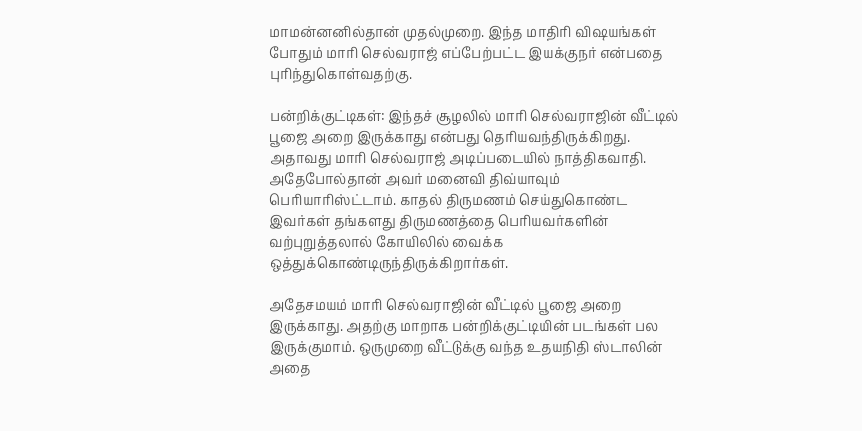மாமன்னனில்தான் முதல்முறை. இந்த மாதிரி விஷயங்கள் போதும் மாரி செல்வராஜ் எப்பேற்பட்ட இயக்குநர் என்பதை புரிந்துகொள்வதற்கு.

பன்றிக்குட்டிகள்: இந்தச் சூழலில் மாரி செல்வராஜின் வீட்டில் பூஜை அறை இருக்காது என்பது தெரியவந்திருக்கிறது. அதாவது மாரி செல்வராஜ் அடிப்படையில் நாத்திகவாதி. அதேபோல்தான் அவர் மனைவி திவ்யாவும் பெரியாரிஸ்ட்டாம். காதல் திருமணம் செய்துகொண்ட இவர்கள் தங்களது திருமணத்தை பெரியவர்களின் வற்புறுத்தலால் கோயிலில் வைக்க ஒத்துக்கொண்டிருந்திருக்கிறார்கள்.

அதேசமயம் மாரி செல்வராஜின் வீட்டில் பூஜை அறை இருக்காது. அதற்கு மாறாக பன்றிக்குட்டியின் படங்கள் பல இருக்குமாம். ஒருமுறை வீட்டுக்கு வந்த உதயநிதி ஸ்டாலின் அதை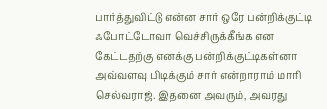பார்த்துவிட்டு என்ன சார் ஒரே பன்றிக்குட்டி ஃபோட்டோவா வெச்சிருக்கீங்க என கேட்டதற்கு எனக்கு பன்றிக்குட்டிகள்னா அவ்வளவு பிடிக்கும் சார் என்றாராம் மாரி செல்வராஜ். இதனை அவரும், அவரது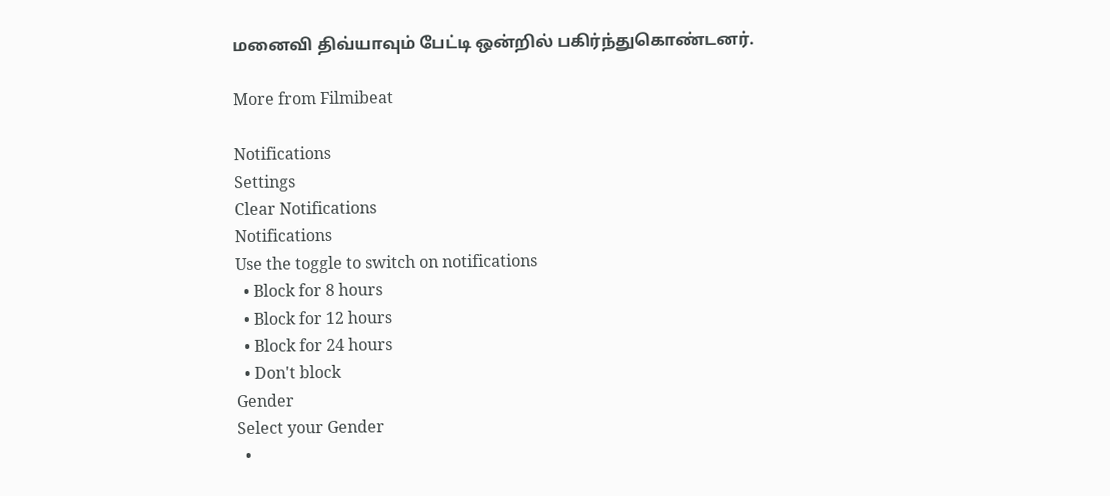மனைவி திவ்யாவும் பேட்டி ஒன்றில் பகிர்ந்துகொண்டனர்.

More from Filmibeat

Notifications
Settings
Clear Notifications
Notifications
Use the toggle to switch on notifications
  • Block for 8 hours
  • Block for 12 hours
  • Block for 24 hours
  • Don't block
Gender
Select your Gender
  •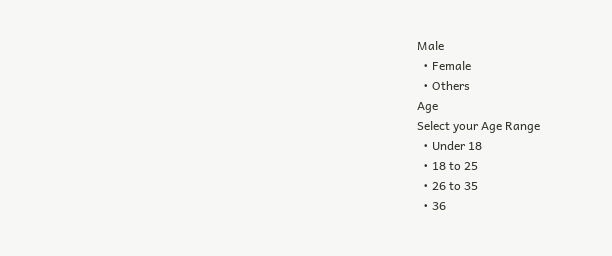Male
  • Female
  • Others
Age
Select your Age Range
  • Under 18
  • 18 to 25
  • 26 to 35
  • 36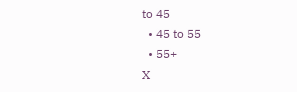to 45
  • 45 to 55
  • 55+
X